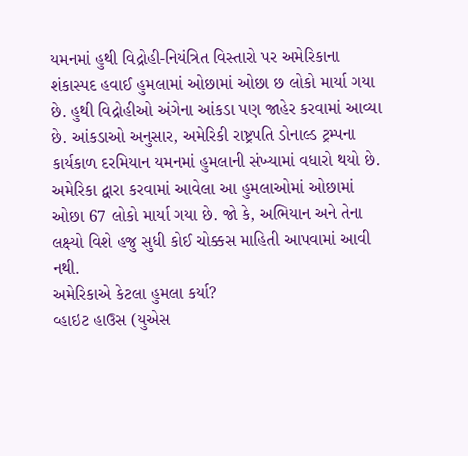યમનમાં હુથી વિદ્રોહી-નિયંત્રિત વિસ્તારો પર અમેરિકાના શંકાસ્પદ હવાઈ હુમલામાં ઓછામાં ઓછા છ લોકો માર્યા ગયા છે. હુથી વિદ્રોહીઓ અંગેના આંકડા પણ જાહેર કરવામાં આવ્યા છે. આંકડાઓ અનુસાર, અમેરિકી રાષ્ટ્રપતિ ડોનાલ્ડ ટ્રમ્પના કાર્યકાળ દરમિયાન યમનમાં હુમલાની સંખ્યામાં વધારો થયો છે. અમેરિકા દ્વારા કરવામાં આવેલા આ હુમલાઓમાં ઓછામાં ઓછા 67 લોકો માર્યા ગયા છે. જો કે, અભિયાન અને તેના લક્ષ્યો વિશે હજુ સુધી કોઈ ચોક્કસ માહિતી આપવામાં આવી નથી.
અમેરિકાએ કેટલા હુમલા કર્યા?
વ્હાઇટ હાઉસ (યુએસ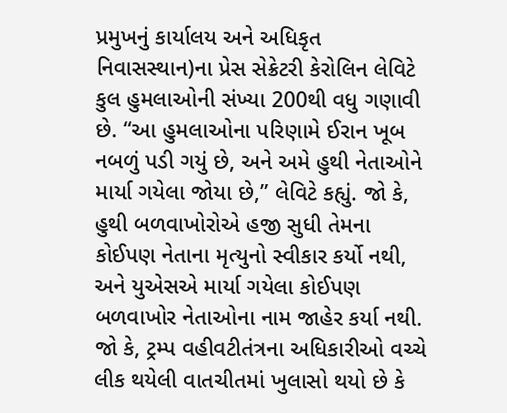પ્રમુખનું કાર્યાલય અને અધિકૃત નિવાસસ્થાન)ના પ્રેસ સેક્રેટરી કેરોલિન લેવિટે કુલ હુમલાઓની સંખ્યા 200થી વધુ ગણાવી છે. “આ હુમલાઓના પરિણામે ઈરાન ખૂબ નબળું પડી ગયું છે, અને અમે હુથી નેતાઓને માર્યા ગયેલા જોયા છે,” લેવિટે કહ્યું. જો કે, હુથી બળવાખોરોએ હજી સુધી તેમના કોઈપણ નેતાના મૃત્યુનો સ્વીકાર કર્યો નથી, અને યુએસએ માર્યા ગયેલા કોઈપણ બળવાખોર નેતાઓના નામ જાહેર કર્યા નથી. જો કે, ટ્રમ્પ વહીવટીતંત્રના અધિકારીઓ વચ્ચે લીક થયેલી વાતચીતમાં ખુલાસો થયો છે કે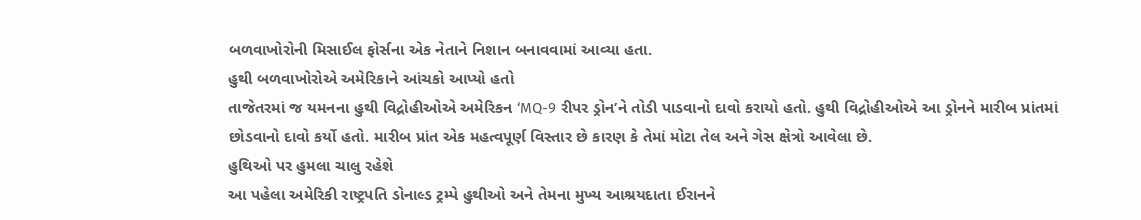બળવાખોરોની મિસાઈલ ફોર્સના એક નેતાને નિશાન બનાવવામાં આવ્યા હતા.
હુથી બળવાખોરોએ અમેરિકાને આંચકો આપ્યો હતો
તાજેતરમાં જ યમનના હુથી વિદ્રોહીઓએ અમેરિકન ‘MQ-9 રીપર ડ્રોન’ને તોડી પાડવાનો દાવો કરાયો હતો. હુથી વિદ્રોહીઓએ આ ડ્રોનને મારીબ પ્રાંતમાં છોડવાનો દાવો કર્યો હતો. મારીબ પ્રાંત એક મહત્વપૂર્ણ વિસ્તાર છે કારણ કે તેમાં મોટા તેલ અને ગેસ ક્ષેત્રો આવેલા છે.
હુથિઓ પર હુમલા ચાલુ રહેશે
આ પહેલા અમેરિકી રાષ્ટ્રપતિ ડોનાલ્ડ ટ્રમ્પે હુથીઓ અને તેમના મુખ્ય આશ્રયદાતા ઈરાનને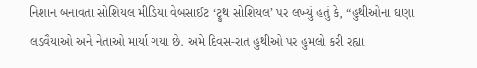નિશાન બનાવતા સોશિયલ મીડિયા વેબસાઈટ ‘ટ્રુથ સોશિયલ’ પર લખ્યું હતું કે, “હુથીઓના ઘણા લડવૈયાઓ અને નેતાઓ માર્યા ગયા છે. અમે દિવસ-રાત હુથીઓ પર હુમલો કરી રહ્યા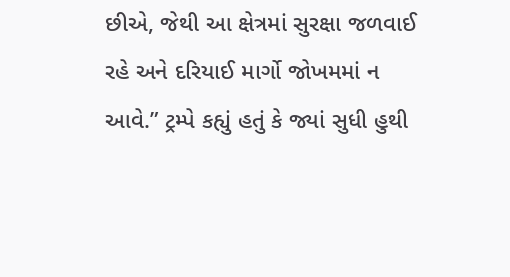છીએ, જેથી આ ક્ષેત્રમાં સુરક્ષા જળવાઈ રહે અને દરિયાઈ માર્ગો જોખમમાં ન આવે.” ટ્રમ્પે કહ્યું હતું કે જ્યાં સુધી હુથી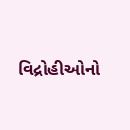વિદ્રોહીઓનો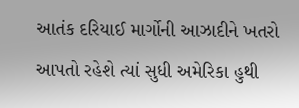આતંક દરિયાઈ માર્ગોની આઝાદીને ખતરો આપતો રહેશે ત્યાં સુધી અમેરિકા હુથી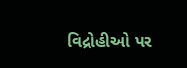વિદ્રોહીઓ પર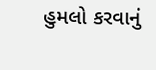હુમલો કરવાનું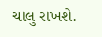ચાલુ રાખશે.